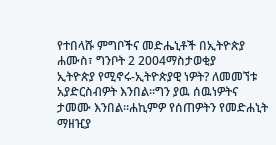የተበላሹ ምግቦችና መድሔኒቶች በኢትዮጵያ
ሐሙስ፣ ግንቦት 2 2004ማስታወቂያ
ኢትዮጵያ የሚኖሩ-ኢትዮጵያዊ ነዎት? ለመመኘቱ አያድርስብዎት እንበል።ግን ያዉ ሰዉነዎትና ታመሙ እንበል።ሐኪምዎ የሰጠዎትን የመድሐኒት ማዘዢያ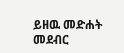ይዘዉ መድሐት መደብር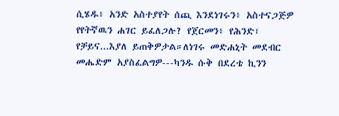ሲሄዱ፥ አንድ አስተያየት ሰጪ እንደነገሩን፥ አስተናጋጅዎ የየትኛዉን ሐገር ይፈለጋሉ? የጀርመን፥ የሕንድ፣ የቻይና...እያለ ይጠቅዎታል።ለነገሩ መድሐኒት መደብር መሔድም አያስፈልግዎ---ካንዱ ሱቅ በደረቴ ኪንን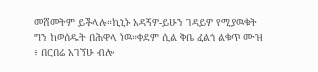መሸመትም ይችላሉ።ኪኒኑ አዳኝዎ-ይሁን ገዳይዎ የሚያዉቁት ግን ከወሰዱት በሕዋላ ነዉ።ቀደም ሲል ቅቤ ፈልጎ ልቁጥ ሙዝ ፥ በርበሬ አገኘሁ ብሎ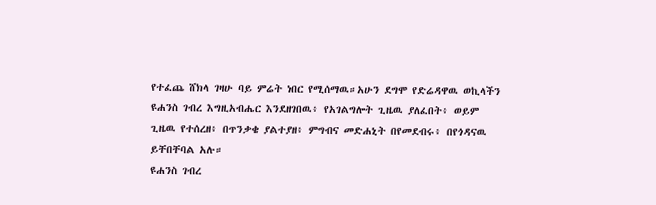የተፈጨ ሸክላ ገዛሁ ባይ ምሬት ነበር የሚሰማዉ።አሁን ደግሞ የድሬዳዋዉ ወኪላችን ዩሐንስ ገብረ እግዚአብሔር እንደዘገበዉ፥ የአገልግሎት ጊዜዉ ያለፈበት፥ ወይም ጊዜዉ የተሰረዘ፥ በጥንቃቄ ያልተያዘ፥ ምግብና መድሐኒት በየመደብሩ፥ በየጎዳናዉ ይቸበቸባል አሉ።
ዩሐንስ ገብረ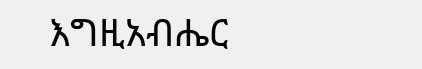እግዚአብሔር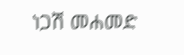ነጋሽ መሐመድ